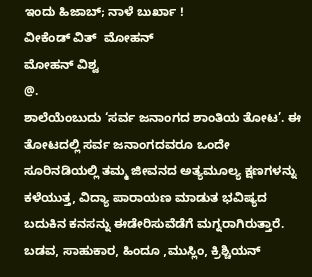ಇಂದು ಹಿಜಾಬ್; ನಾಳೆ ಬುರ್ಖಾ !
ವೀಕೆಂಡ್ ವಿತ್‌  ಮೋಹನ್
ಮೋಹನ್ ವಿಶ್ವ
@.
ಶಾಲೆಯೆಂಬುದು ‘ಸರ್ವ ಜನಾಂಗದ ಶಾಂತಿಯ ತೋಟ’. ಈ ತೋಟದಲ್ಲಿ ಸರ್ವ ಜನಾಂಗದವರೂ ಒಂದೇ ಸೂರಿನಡಿಯಲ್ಲಿ ತಮ್ಮ ಜೀವನದ ಅತ್ಯಮೂಲ್ಯ ಕ್ಷಣಗಳನ್ನು ಕಳೆಯುತ್ತ, ವಿದ್ಯಾ ಪಾರಾಯಣ ಮಾಡುತ ಭವಿಷ್ಯದ ಬದುಕಿನ ಕನಸನ್ನು ಈಡೇರಿಸುವೆಡೆಗೆ ಮಗ್ನರಾಗಿರುತ್ತಾರೆ.
ಬಡವ, ಸಾಹುಕಾರ, ಹಿಂದೂ ,ಮುಸ್ಲಿಂ, ಕ್ರಿಶ್ಚಿಯನ್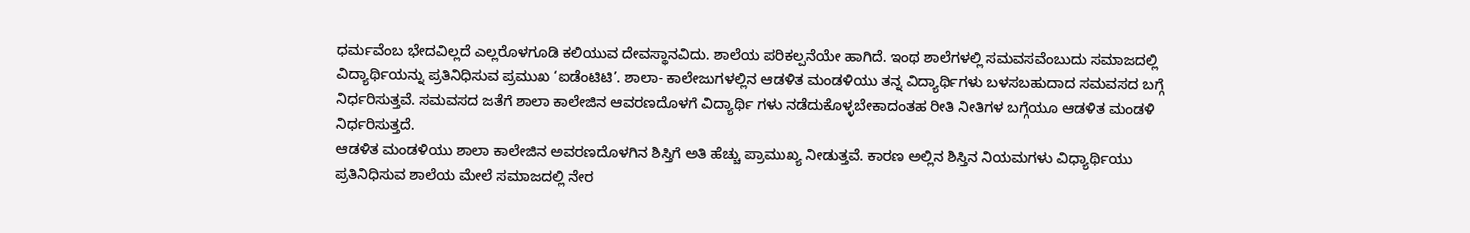ಧರ್ಮವೆಂಬ ಭೇದವಿಲ್ಲದೆ ಎಲ್ಲರೊಳಗೂಡಿ ಕಲಿಯುವ ದೇವಸ್ಥಾನವಿದು. ಶಾಲೆಯ ಪರಿಕಲ್ಪನೆಯೇ ಹಾಗಿದೆ. ಇಂಥ ಶಾಲೆಗಳಲ್ಲಿ ಸಮವಸವೆಂಬುದು ಸಮಾಜದಲ್ಲಿ ವಿದ್ಯಾರ್ಥಿಯನ್ನು ಪ್ರತಿನಿಧಿಸುವ ಪ್ರಮುಖ ‘ಐಡೆಂಟಿಟಿ’. ಶಾಲಾ- ಕಾಲೇಜುಗಳಲ್ಲಿನ ಆಡಳಿತ ಮಂಡಳಿಯು ತನ್ನ ವಿದ್ಯಾರ್ಥಿಗಳು ಬಳಸಬಹುದಾದ ಸಮವಸದ ಬಗ್ಗೆ ನಿರ್ಧರಿಸುತ್ತವೆ. ಸಮವಸದ ಜತೆಗೆ ಶಾಲಾ ಕಾಲೇಜಿನ ಆವರಣದೊಳಗೆ ವಿದ್ಯಾರ್ಥಿ ಗಳು ನಡೆದುಕೊಳ್ಳಬೇಕಾದಂತಹ ರೀತಿ ನೀತಿಗಳ ಬಗ್ಗೆಯೂ ಆಡಳಿತ ಮಂಡಳಿ ನಿರ್ಧರಿಸುತ್ತದೆ.
ಆಡಳಿತ ಮಂಡಳಿಯು ಶಾಲಾ ಕಾಲೇಜಿನ ಅವರಣದೊಳಗಿನ ಶಿಸ್ತಿಗೆ ಅತಿ ಹೆಚ್ಚು ಪ್ರಾಮುಖ್ಯ ನೀಡುತ್ತವೆ. ಕಾರಣ ಅಲ್ಲಿನ ಶಿಸ್ತಿನ ನಿಯಮಗಳು ವಿಧ್ಯಾರ್ಥಿಯು ಪ್ರತಿನಿಧಿಸುವ ಶಾಲೆಯ ಮೇಲೆ ಸಮಾಜದಲ್ಲಿ ನೇರ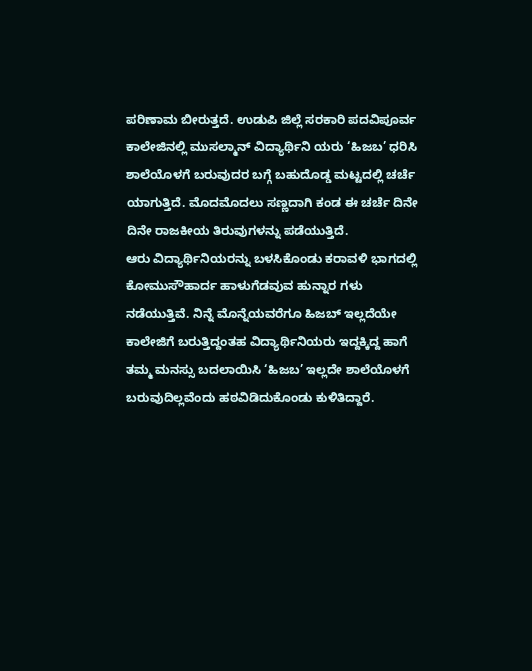ಪರಿಣಾಮ ಬೀರುತ್ತದೆ. ಉಡುಪಿ ಜಿಲ್ಲೆ ಸರಕಾರಿ ಪದವಿಪೂರ್ವ ಕಾಲೇಜಿನಲ್ಲಿ ಮುಸಲ್ಮಾನ್ ವಿದ್ಯಾರ್ಥಿನಿ ಯರು ‘ಹಿಜಬ’ ಧರಿಸಿ ಶಾಲೆಯೊಳಗೆ ಬರುವುದರ ಬಗ್ಗೆ ಬಹುದೊಡ್ಡ ಮಟ್ಟದಲ್ಲಿ ಚರ್ಚೆ ಯಾಗುತ್ತಿದೆ. ಮೊದಮೊದಲು ಸಣ್ಣದಾಗಿ ಕಂಡ ಈ ಚರ್ಚೆ ದಿನೇ ದಿನೇ ರಾಜಕೀಯ ತಿರುವುಗಳನ್ನು ಪಡೆಯುತ್ತಿದೆ.
ಆರು ವಿದ್ಯಾರ್ಥಿನಿಯರನ್ನು ಬಳಸಿಕೊಂಡು ಕರಾವಳಿ ಭಾಗದಲ್ಲಿ ಕೋಮುಸೌಹಾರ್ದ ಹಾಳುಗೆಡವುವ ಹುನ್ನಾರ ಗಳು ನಡೆಯುತ್ತಿವೆ. ನಿನ್ನೆ ಮೊನ್ನೆಯವರೆಗೂ ಹಿಜಬ್ ಇಲ್ಲದೆಯೇ ಕಾಲೇಜಿಗೆ ಬರುತ್ತಿದ್ದಂತಹ ವಿದ್ಯಾರ್ಥಿನಿಯರು ಇದ್ದಕ್ಕಿದ್ದ ಹಾಗೆ ತಮ್ಮ ಮನಸ್ಸು ಬದಲಾಯಿಸಿ ‘ಹಿಜಬ’ ಇಲ್ಲದೇ ಶಾಲೆಯೊಳಗೆ ಬರುವುದಿಲ್ಲವೆಂದು ಹಠವಿಡಿದುಕೊಂಡು ಕುಳಿತಿದ್ದಾರೆ.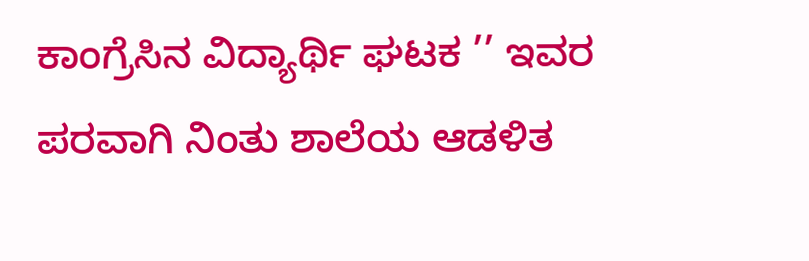ಕಾಂಗ್ರೆಸಿನ ವಿದ್ಯಾರ್ಥಿ ಘಟಕ ’’ ಇವರ ಪರವಾಗಿ ನಿಂತು ಶಾಲೆಯ ಆಡಳಿತ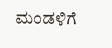ಮಂಡಳಿಗೆ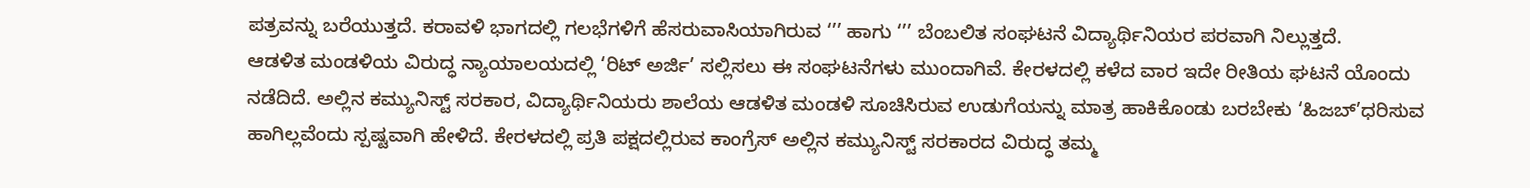ಪತ್ರವನ್ನು ಬರೆಯುತ್ತದೆ. ಕರಾವಳಿ ಭಾಗದಲ್ಲಿ ಗಲಭೆಗಳಿಗೆ ಹೆಸರುವಾಸಿಯಾಗಿರುವ ‘’’ ಹಾಗು ‘’’ ಬೆಂಬಲಿತ ಸಂಘಟನೆ ವಿದ್ಯಾರ್ಥಿನಿಯರ ಪರವಾಗಿ ನಿಲ್ಲುತ್ತದೆ.
ಆಡಳಿತ ಮಂಡಳಿಯ ವಿರುದ್ಧ ನ್ಯಾಯಾಲಯದಲ್ಲಿ ‘ರಿಟ್ ಅರ್ಜಿ’ ಸಲ್ಲಿಸಲು ಈ ಸಂಘಟನೆಗಳು ಮುಂದಾಗಿವೆ. ಕೇರಳದಲ್ಲಿ ಕಳೆದ ವಾರ ಇದೇ ರೀತಿಯ ಘಟನೆ ಯೊಂದು ನಡೆದಿದೆ. ಅಲ್ಲಿನ ಕಮ್ಯುನಿಸ್ಟ್ ಸರಕಾರ, ವಿದ್ಯಾರ್ಥಿನಿಯರು ಶಾಲೆಯ ಆಡಳಿತ ಮಂಡಳಿ ಸೂಚಿಸಿರುವ ಉಡುಗೆಯನ್ನು ಮಾತ್ರ ಹಾಕಿಕೊಂಡು ಬರಬೇಕು ‘ಹಿಜಬ್’ಧರಿಸುವ ಹಾಗಿಲ್ಲವೆಂದು ಸ್ಪಷ್ಟವಾಗಿ ಹೇಳಿದೆ. ಕೇರಳದಲ್ಲಿ ಪ್ರತಿ ಪಕ್ಷದಲ್ಲಿರುವ ಕಾಂಗ್ರೆಸ್ ಅಲ್ಲಿನ ಕಮ್ಯುನಿಸ್ಟ್ ಸರಕಾರದ ವಿರುದ್ಧ ತಮ್ಮ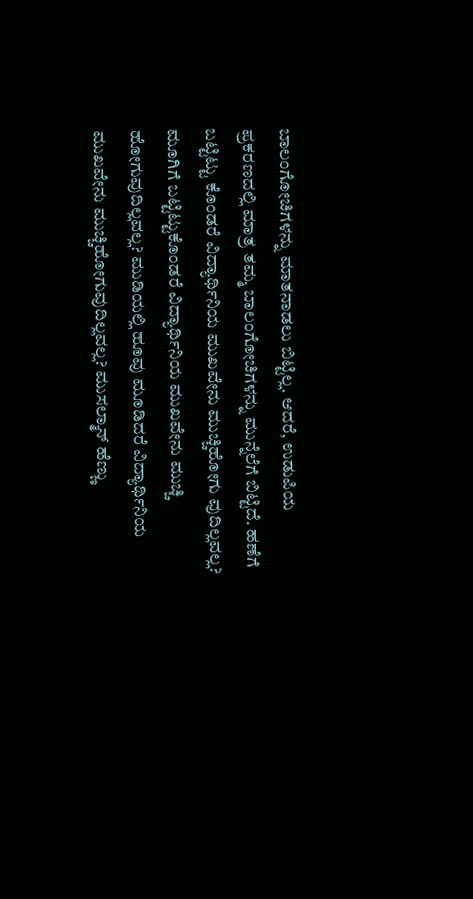ಬಾಲಂಗೋಚಿಗಳನ್ನು ಮಾತನಾಡಲು ಬಿಟ್ಟಿಲ್ಲ. ಆದರೆ, ಉಡುಪಿಯ ಪ್ರಕರಣದಲ್ಲಿ ಮಾತ್ರ ತಮ್ಮ ಬಾಲಂಗೋಚಿಗಳನ್ನು ಮುನ್ನೆಲೆಗೆ ಬಿಟ್ಟಿದೆ. ಹಣೆಗೆ ಬಟ್ಟಿಟ್ಟು ಕೊಂಡರೆ ವಿದ್ಯಾರ್ಥಿನಿಯ ಮುಖವೇನು ಮುಚ್ಚಿಹೋಗು ವುದಿಲ್ಲವಲ್ಲ? ಮೂಗಿಗೆ ಬಟ್ಟಿಟ್ಟುಕೊಂಡರೆ ವಿದ್ಯಾರ್ಥಿನಿಯ ಮುಖವೇನು ಮುಚ್ಚಿ ಹೋಗುವುದಿಲ್ಲವಲ್ಲ? ಮುಡಿಯಲ್ಲಿ ಹೂವು ಮೂಡಿದರೆ ವಿದ್ಯಾರ್ಥಿನಿಯ ಮುಖವೇನು ಮುಚ್ಚಿಹೋಗುವುದಿಲ್ಲವಲ್ಲ? ಮುಸಲ್ಮಾನ್ ಹೆಣ್ಣು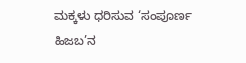ಮಕ್ಕಳು ಧರಿಸುವ ‘ಸಂಪೂರ್ಣ ಹಿಜಬ’ನ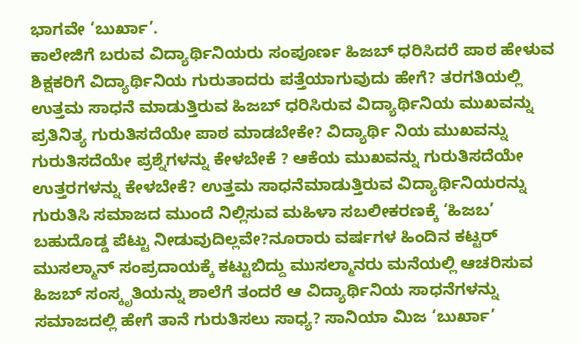ಭಾಗವೇ ‘ಬುರ್ಖಾ’.
ಕಾಲೇಜಿಗೆ ಬರುವ ವಿದ್ಯಾರ್ಥಿನಿಯರು ಸಂಪೂರ್ಣ ಹಿಜಬ್ ಧರಿಸಿದರೆ ಪಾಠ ಹೇಳುವ ಶಿಕ್ಷಕರಿಗೆ ವಿದ್ಯಾರ್ಥಿನಿಯ ಗುರುತಾದರು ಪತ್ತೆಯಾಗುವುದು ಹೇಗೆ? ತರಗತಿಯಲ್ಲಿ ಉತ್ತಮ ಸಾಧನೆ ಮಾಡುತ್ತಿರುವ ಹಿಜಬ್ ಧರಿಸಿರುವ ವಿದ್ಯಾರ್ಥಿನಿಯ ಮುಖವನ್ನು ಪ್ರತಿನಿತ್ಯ ಗುರುತಿಸದೆಯೇ ಪಾಠ ಮಾಡಬೇಕೇ? ವಿದ್ಯಾರ್ಥಿ ನಿಯ ಮುಖವನ್ನು ಗುರುತಿಸದೆಯೇ ಪ್ರಶ್ನೆಗಳನ್ನು ಕೇಳಬೇಕೆ ? ಆಕೆಯ ಮುಖವನ್ನು ಗುರುತಿಸದೆಯೇ ಉತ್ತರಗಳನ್ನು ಕೇಳಬೇಕೆ? ಉತ್ತಮ ಸಾಧನೆಮಾಡುತ್ತಿರುವ ವಿದ್ಯಾರ್ಥಿನಿಯರನ್ನು ಗುರುತಿಸಿ ಸಮಾಜದ ಮುಂದೆ ನಿಲ್ಲಿಸುವ ಮಹಿಳಾ ಸಬಲೀಕರಣಕ್ಕೆ ‘ಹಿಜಬ’ ಬಹುದೊಡ್ಡ ಪೆಟ್ಟು ನೀಡುವುದಿಲ್ಲವೇ?ನೂರಾರು ವರ್ಷಗಳ ಹಿಂದಿನ ಕಟ್ಟರ್ ಮುಸಲ್ಮಾನ್ ಸಂಪ್ರದಾಯಕ್ಕೆ ಕಟ್ಟುಬಿದ್ದು ಮುಸಲ್ಮಾನರು ಮನೆಯಲ್ಲಿ ಆಚರಿಸುವ ಹಿಜಬ್ ಸಂಸ್ಕೃತಿಯನ್ನು ಶಾಲೆಗೆ ತಂದರೆ ಆ ವಿದ್ಯಾರ್ಥಿನಿಯ ಸಾಧನೆಗಳನ್ನು ಸಮಾಜದಲ್ಲಿ ಹೇಗೆ ತಾನೆ ಗುರುತಿಸಲು ಸಾಧ್ಯ? ಸಾನಿಯಾ ಮಿಜ ‘ಬುರ್ಖಾ’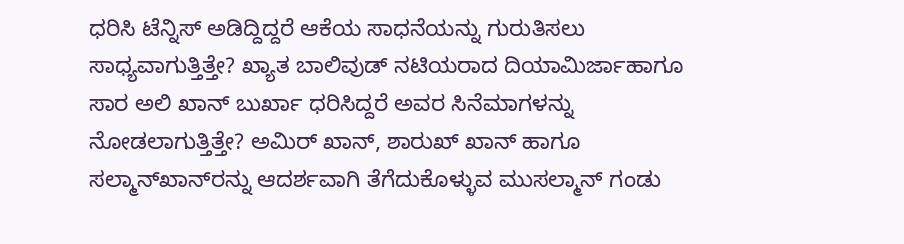ಧರಿಸಿ ಟೆನ್ನಿಸ್ ಅಡಿದ್ದಿದ್ದರೆ ಆಕೆಯ ಸಾಧನೆಯನ್ನು ಗುರುತಿಸಲು ಸಾಧ್ಯವಾಗುತ್ತಿತ್ತೇ? ಖ್ಯಾತ ಬಾಲಿವುಡ್ ನಟಿಯರಾದ ದಿಯಾಮಿರ್ಜಾಹಾಗೂ ಸಾರ ಅಲಿ ಖಾನ್ ಬುರ್ಖಾ ಧರಿಸಿದ್ದರೆ ಅವರ ಸಿನೆಮಾಗಳನ್ನು ನೋಡಲಾಗುತ್ತಿತ್ತೇ? ಅಮಿರ್ ಖಾನ್, ಶಾರುಖ್ ಖಾನ್ ಹಾಗೂ ಸಲ್ಮಾನ್‌ಖಾನ್‌ರನ್ನು ಆದರ್ಶವಾಗಿ ತೆಗೆದುಕೊಳ್ಳುವ ಮುಸಲ್ಮಾನ್ ಗಂಡು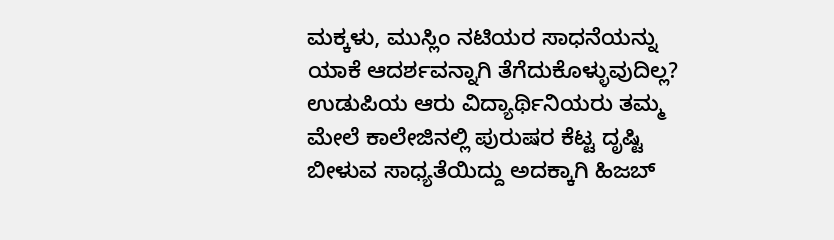ಮಕ್ಕಳು, ಮುಸ್ಲಿಂ ನಟಿಯರ ಸಾಧನೆಯನ್ನು ಯಾಕೆ ಆದರ್ಶವನ್ನಾಗಿ ತೆಗೆದುಕೊಳ್ಳುವುದಿಲ್ಲ? ಉಡುಪಿಯ ಆರು ವಿದ್ಯಾರ್ಥಿನಿಯರು ತಮ್ಮ ಮೇಲೆ ಕಾಲೇಜಿನಲ್ಲಿ ಪುರುಷರ ಕೆಟ್ಟ ದೃಷ್ಟಿ ಬೀಳುವ ಸಾಧ್ಯತೆಯಿದ್ದು ಅದಕ್ಕಾಗಿ ಹಿಜಬ್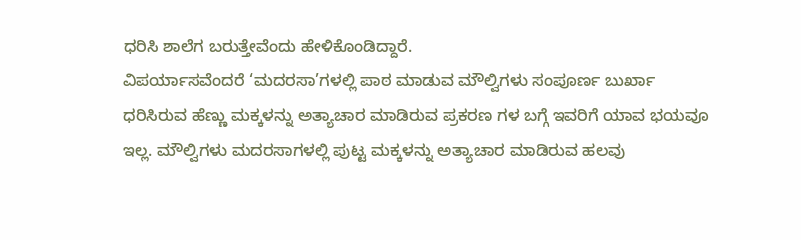ಧರಿಸಿ ಶಾಲೆಗ ಬರುತ್ತೇವೆಂದು ಹೇಳಿಕೊಂಡಿದ್ದಾರೆ.
ವಿಪರ್ಯಾಸವೆಂದರೆ ‘ಮದರಸಾ’ಗಳಲ್ಲಿ ಪಾಠ ಮಾಡುವ ಮೌಲ್ವಿಗಳು ಸಂಪೂರ್ಣ ಬುರ್ಖಾ ಧರಿಸಿರುವ ಹೆಣ್ಣು ಮಕ್ಕಳನ್ನು ಅತ್ಯಾಚಾರ ಮಾಡಿರುವ ಪ್ರಕರಣ ಗಳ ಬಗ್ಗೆ ಇವರಿಗೆ ಯಾವ ಭಯವೂ ಇಲ್ಲ. ಮೌಲ್ವಿಗಳು ಮದರಸಾಗಳಲ್ಲಿ ಪುಟ್ಟ ಮಕ್ಕಳನ್ನು ಅತ್ಯಾಚಾರ ಮಾಡಿರುವ ಹಲವು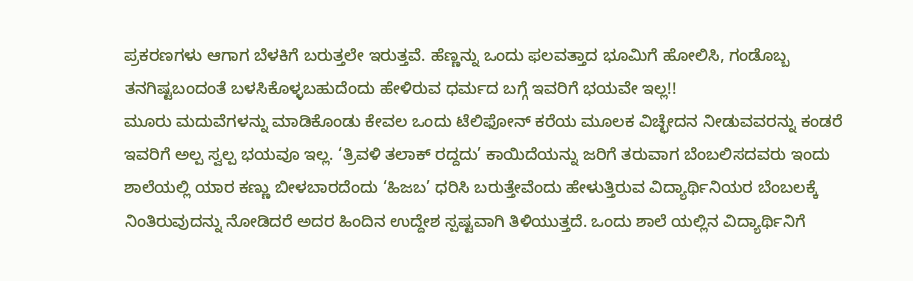ಪ್ರಕರಣಗಳು ಆಗಾಗ ಬೆಳಕಿಗೆ ಬರುತ್ತಲೇ ಇರುತ್ತವೆ. ಹೆಣ್ಣನ್ನು ಒಂದು ಫಲವತ್ತಾದ ಭೂಮಿಗೆ ಹೋಲಿಸಿ, ಗಂಡೊಬ್ಬ ತನಗಿಷ್ಟಬಂದಂತೆ ಬಳಸಿಕೊಳ್ಳಬಹುದೆಂದು ಹೇಳಿರುವ ಧರ್ಮದ ಬಗ್ಗೆ ಇವರಿಗೆ ಭಯವೇ ಇಲ್ಲ!!
ಮೂರು ಮದುವೆಗಳನ್ನು ಮಾಡಿಕೊಂಡು ಕೇವಲ ಒಂದು ಟೆಲಿಫೋನ್ ಕರೆಯ ಮೂಲಕ ವಿಚ್ಛೇದನ ನೀಡುವವರನ್ನು ಕಂಡರೆ ಇವರಿಗೆ ಅಲ್ಪ ಸ್ವಲ್ಪ ಭಯವೂ ಇಲ್ಲ. ‘ತ್ರಿವಳಿ ತಲಾಕ್ ರದ್ದದು’ ಕಾಯಿದೆಯನ್ನು ಜರಿಗೆ ತರುವಾಗ ಬೆಂಬಲಿಸದವರು ಇಂದು ಶಾಲೆಯಲ್ಲಿ ಯಾರ ಕಣ್ಣು ಬೀಳಬಾರದೆಂದು ‘ಹಿಜಬ’ ಧರಿಸಿ ಬರುತ್ತೇವೆಂದು ಹೇಳುತ್ತಿರುವ ವಿದ್ಯಾರ್ಥಿನಿಯರ ಬೆಂಬಲಕ್ಕೆ ನಿಂತಿರುವುದನ್ನು ನೋಡಿದರೆ ಅದರ ಹಿಂದಿನ ಉದ್ದೇಶ ಸ್ಪಷ್ಟವಾಗಿ ತಿಳಿಯುತ್ತದೆ. ಒಂದು ಶಾಲೆ ಯಲ್ಲಿನ ವಿದ್ಯಾರ್ಥಿನಿಗೆ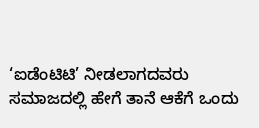‘ಐಡೆಂಟಿಟಿ’ ನೀಡಲಾಗದವರು ಸಮಾಜದಲ್ಲಿ ಹೇಗೆ ತಾನೆ ಆಕೆಗೆ ಒಂದು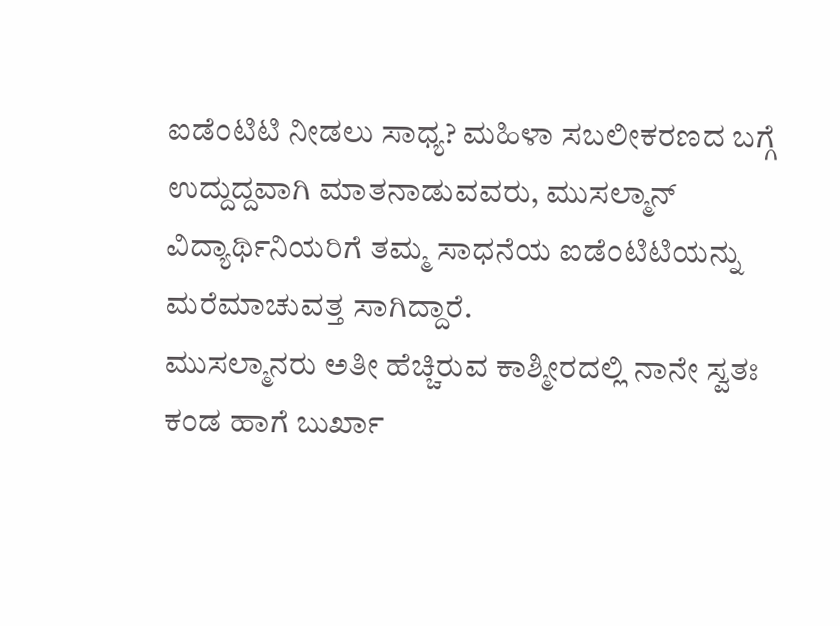ಐಡೆಂಟಿಟಿ ನೀಡಲು ಸಾಧ್ಯ? ಮಹಿಳಾ ಸಬಲೀಕರಣದ ಬಗ್ಗೆ ಉದ್ದುದ್ದವಾಗಿ ಮಾತನಾಡುವವರು, ಮುಸಲ್ಮಾನ್ ವಿದ್ಯಾರ್ಥಿನಿಯರಿಗೆ ತಮ್ಮ ಸಾಧನೆಯ ಐಡೆಂಟಿಟಿಯನ್ನು ಮರೆಮಾಚುವತ್ತ ಸಾಗಿದ್ದಾರೆ.
ಮುಸಲ್ಮಾನರು ಅತೀ ಹೆಚ್ಚಿರುವ ಕಾಶ್ಮೀರದಲ್ಲಿ ನಾನೇ ಸ್ವತಃ ಕಂಡ ಹಾಗೆ ಬುರ್ಖಾ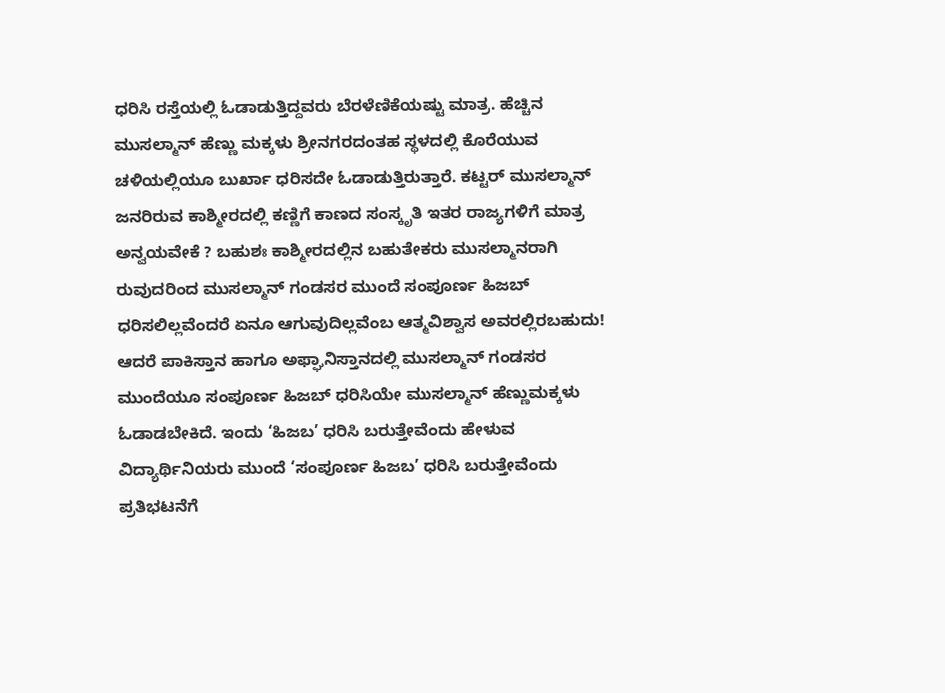ಧರಿಸಿ ರಸ್ತೆಯಲ್ಲಿ ಓಡಾಡುತ್ತಿದ್ದವರು ಬೆರಳೆಣಿಕೆಯಷ್ಟು ಮಾತ್ರ. ಹೆಚ್ಚಿನ ಮುಸಲ್ಮಾನ್ ಹೆಣ್ಣು ಮಕ್ಕಳು ಶ್ರೀನಗರದಂತಹ ಸ್ಥಳದಲ್ಲಿ ಕೊರೆಯುವ ಚಳಿಯಲ್ಲಿಯೂ ಬುರ್ಖಾ ಧರಿಸದೇ ಓಡಾಡುತ್ತಿರುತ್ತಾರೆ. ಕಟ್ಟರ್ ಮುಸಲ್ಮಾನ್ ಜನರಿರುವ ಕಾಶ್ಮೀರದಲ್ಲಿ ಕಣ್ಣಿಗೆ ಕಾಣದ ಸಂಸ್ಕೃತಿ ಇತರ ರಾಜ್ಯಗಳಿಗೆ ಮಾತ್ರ ಅನ್ವಯವೇಕೆ ? ಬಹುಶಃ ಕಾಶ್ಮೀರದಲ್ಲಿನ ಬಹುತೇಕರು ಮುಸಲ್ಮಾನರಾಗಿ ರುವುದರಿಂದ ಮುಸಲ್ಮಾನ್ ಗಂಡಸರ ಮುಂದೆ ಸಂಪೂರ್ಣ ಹಿಜಬ್ ಧರಿಸಲಿಲ್ಲವೆಂದರೆ ಏನೂ ಆಗುವುದಿಲ್ಲವೆಂಬ ಆತ್ಮವಿಶ್ವಾಸ ಅವರಲ್ಲಿರಬಹುದು!
ಆದರೆ ಪಾಕಿಸ್ತಾನ ಹಾಗೂ ಅಫ್ಘಾನಿಸ್ತಾನದಲ್ಲಿ ಮುಸಲ್ಮಾನ್ ಗಂಡಸರ ಮುಂದೆಯೂ ಸಂಪೂರ್ಣ ಹಿಜಬ್ ಧರಿಸಿಯೇ ಮುಸಲ್ಮಾನ್ ಹೆಣ್ಣುಮಕ್ಕಳು ಓಡಾಡಬೇಕಿದೆ. ಇಂದು ‘ಹಿಜಬ’ ಧರಿಸಿ ಬರುತ್ತೇವೆಂದು ಹೇಳುವ ವಿದ್ಯಾರ್ಥಿನಿಯರು ಮುಂದೆ ‘ಸಂಪೂರ್ಣ ಹಿಜಬ’ ಧರಿಸಿ ಬರುತ್ತೇವೆಂದು ಪ್ರತಿಭಟನೆಗೆ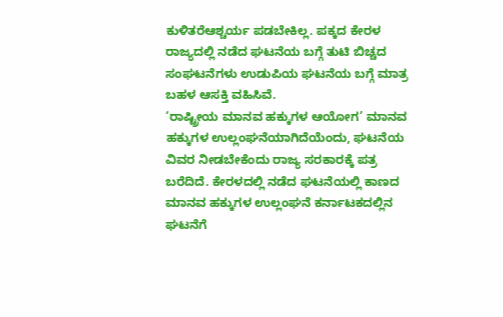ಕುಳಿತರೆಆಶ್ಚರ್ಯ ಪಡಬೇಕಿಲ್ಲ. ಪಕ್ಕದ ಕೇರಳ ರಾಜ್ಯದಲ್ಲಿ ನಡೆದ ಘಟನೆಯ ಬಗ್ಗೆ ತುಟಿ ಬಿಚ್ಚದ ಸಂಘಟನೆಗಳು ಉಡುಪಿಯ ಘಟನೆಯ ಬಗ್ಗೆ ಮಾತ್ರ ಬಹಳ ಆಸಕ್ತಿ ವಹಿಸಿವೆ.
‘ರಾಷ್ಟ್ರೀಯ ಮಾನವ ಹಕ್ಕುಗಳ ಆಯೋಗ’ ಮಾನವ ಹಕ್ಕುಗಳ ಉಲ್ಲಂಘನೆಯಾಗಿದೆಯೆಂದು, ಘಟನೆಯ ವಿವರ ನೀಡಬೇಕೆಂದು ರಾಜ್ಯ ಸರಕಾರಕ್ಕೆ ಪತ್ರ ಬರೆದಿದೆ. ಕೇರಳದಲ್ಲಿ ನಡೆದ ಘಟನೆಯಲ್ಲಿ ಕಾಣದ ಮಾನವ ಹಕ್ಕುಗಳ ಉಲ್ಲಂಘನೆ ಕರ್ನಾಟಕದಲ್ಲಿನ ಘಟನೆಗೆ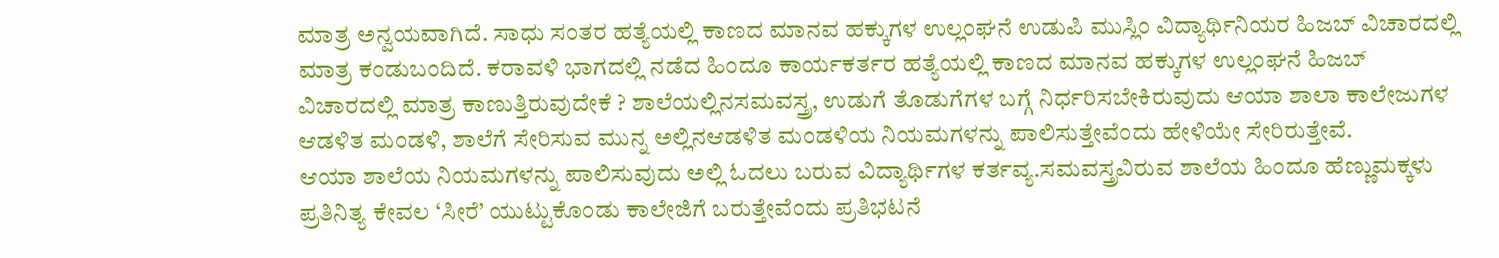ಮಾತ್ರ ಅನ್ವಯವಾಗಿದೆ. ಸಾಧು ಸಂತರ ಹತ್ಯೆಯಲ್ಲಿ ಕಾಣದ ಮಾನವ ಹಕ್ಕುಗಳ ಉಲ್ಲಂಘನೆ ಉಡುಪಿ ಮುಸ್ಲಿಂ ವಿದ್ಯಾರ್ಥಿನಿಯರ ಹಿಜಬ್ ವಿಚಾರದಲ್ಲಿ ಮಾತ್ರ ಕಂಡುಬಂದಿದೆ. ಕರಾವಳಿ ಭಾಗದಲ್ಲಿ ನಡೆದ ಹಿಂದೂ ಕಾರ್ಯಕರ್ತರ ಹತ್ಯೆಯಲ್ಲಿ ಕಾಣದ ಮಾನವ ಹಕ್ಕುಗಳ ಉಲ್ಲಂಘನೆ ಹಿಜಬ್ ವಿಚಾರದಲ್ಲಿ ಮಾತ್ರ ಕಾಣುತ್ತಿರುವುದೇಕೆ ? ಶಾಲೆಯಲ್ಲಿನಸಮವಸ್ತ್ರ, ಉಡುಗೆ ತೊಡುಗೆಗಳ ಬಗ್ಗೆ ನಿರ್ಧರಿಸಬೇಕಿರುವುದು ಆಯಾ ಶಾಲಾ ಕಾಲೇಜುಗಳ ಆಡಳಿತ ಮಂಡಳಿ, ಶಾಲೆಗೆ ಸೇರಿಸುವ ಮುನ್ನ ಅಲ್ಲಿನಆಡಳಿತ ಮಂಡಳಿಯ ನಿಯಮಗಳನ್ನು ಪಾಲಿಸುತ್ತೇವೆಂದು ಹೇಳಿಯೇ ಸೇರಿರುತ್ತೇವೆ.
ಆಯಾ ಶಾಲೆಯ ನಿಯಮಗಳನ್ನು ಪಾಲಿಸುವುದು ಅಲ್ಲಿ ಓದಲು ಬರುವ ವಿದ್ಯಾರ್ಥಿಗಳ ಕರ್ತವ್ಯ.ಸಮವಸ್ತ್ರವಿರುವ ಶಾಲೆಯ ಹಿಂದೂ ಹೆಣ್ಣುಮಕ್ಕಳು ಪ್ರತಿನಿತ್ಯ ಕೇವಲ ‘ಸೀರೆ’ ಯುಟ್ಟುಕೊಂಡು ಕಾಲೇಜಿಗೆ ಬರುತ್ತೇವೆಂದು ಪ್ರತಿಭಟನೆ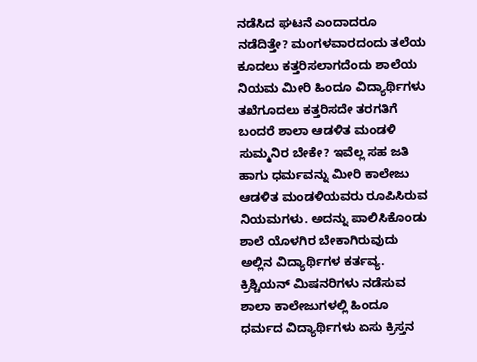ನಡೆಸಿದ ಘಟನೆ ಎಂದಾದರೂ ನಡೆದಿತ್ತೇ? ಮಂಗಳವಾರದಂದು ತಲೆಯ ಕೂದಲು ಕತ್ತರಿಸಲಾಗದೆಂದು ಶಾಲೆಯ ನಿಯಮ ಮೀರಿ ಹಿಂದೂ ವಿದ್ಯಾರ್ಥಿಗಳು ತಖೆಗೂದಲು ಕತ್ತರಿಸದೇ ತರಗತಿಗೆ ಬಂದರೆ ಶಾಲಾ ಆಡಳಿತ ಮಂಡಳಿ ಸುಮ್ಮನಿರ ಬೇಕೇ? ಇವೆಲ್ಲ ಸಹ ಜತಿ ಹಾಗು ಧರ್ಮವನ್ನು ಮೀರಿ ಕಾಲೇಜು ಆಡಳಿತ ಮಂಡಳಿಯವರು ರೂಪಿಸಿರುವ ನಿಯಮಗಳು. ಅದನ್ನು ಪಾಲಿಸಿಕೊಂಡು ಶಾಲೆ ಯೊಳಗಿರ ಬೇಕಾಗಿರುವುದು ಅಲ್ಲಿನ ವಿದ್ಯಾರ್ಥಿಗಳ ಕರ್ತವ್ಯ.
ಕ್ರಿಶ್ಚಿಯನ್ ಮಿಷನರಿಗಳು ನಡೆಸುವ ಶಾಲಾ ಕಾಲೇಜುಗಳಲ್ಲಿ ಹಿಂದೂ ಧರ್ಮದ ವಿದ್ಯಾರ್ಥಿಗಳು ಏಸು ಕ್ರಿಸ್ತನ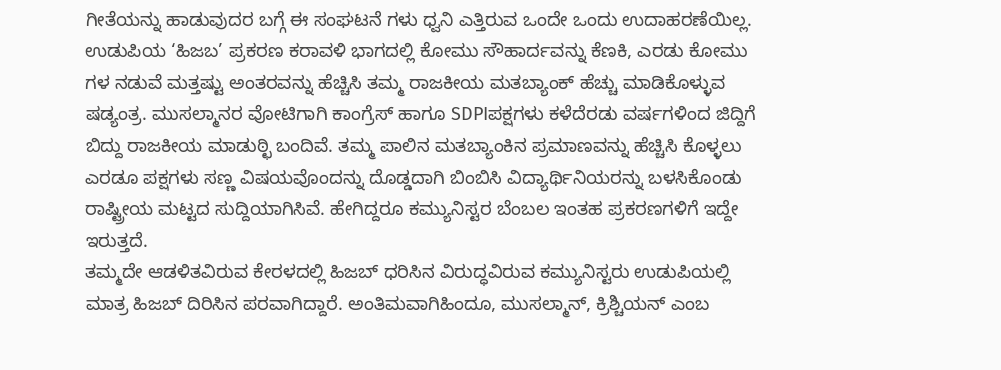ಗೀತೆಯನ್ನು ಹಾಡುವುದರ ಬಗ್ಗೆ ಈ ಸಂಘಟನೆ ಗಳು ಧ್ವನಿ ಎತ್ತಿರುವ ಒಂದೇ ಒಂದು ಉದಾಹರಣೆಯಿಲ್ಲ. ಉಡುಪಿಯ ‘ಹಿಜಬ’ ಪ್ರಕರಣ ಕರಾವಳಿ ಭಾಗದಲ್ಲಿ ಕೋಮು ಸೌಹಾರ್ದವನ್ನು ಕೆಣಕಿ, ಎರಡು ಕೋಮು ಗಳ ನಡುವೆ ಮತ್ತಷ್ಟು ಅಂತರವನ್ನು ಹೆಚ್ಚಿಸಿ ತಮ್ಮ ರಾಜಕೀಯ ಮತಬ್ಯಾಂಕ್ ಹೆಚ್ಚು ಮಾಡಿಕೊಳ್ಳುವ ಷಡ್ಯಂತ್ರ. ಮುಸಲ್ಮಾನರ ವೋಟಿಗಾಗಿ ಕಾಂಗ್ರೆಸ್ ಹಾಗೂ SDPIಪಕ್ಷಗಳು ಕಳೆದೆರಡು ವರ್ಷಗಳಿಂದ ಜಿದ್ದಿಗೆ ಬಿದ್ದು ರಾಜಕೀಯ ಮಾಡುಠ್ಛಿ ಬಂದಿವೆ. ತಮ್ಮ ಪಾಲಿನ ಮತಬ್ಯಾಂಕಿನ ಪ್ರಮಾಣವನ್ನು ಹೆಚ್ಚಿಸಿ ಕೊಳ್ಳಲು ಎರಡೂ ಪಕ್ಷಗಳು ಸಣ್ಣ ವಿಷಯವೊಂದನ್ನು ದೊಡ್ಡದಾಗಿ ಬಿಂಬಿಸಿ ವಿದ್ಯಾರ್ಥಿನಿಯರನ್ನು ಬಳಸಿಕೊಂಡು ರಾಷ್ಟ್ರೀಯ ಮಟ್ಟದ ಸುದ್ದಿಯಾಗಿಸಿವೆ. ಹೇಗಿದ್ದರೂ ಕಮ್ಯುನಿಸ್ಟರ ಬೆಂಬಲ ಇಂತಹ ಪ್ರಕರಣಗಳಿಗೆ ಇದ್ದೇ ಇರುತ್ತದೆ.
ತಮ್ಮದೇ ಆಡಳಿತವಿರುವ ಕೇರಳದಲ್ಲಿ ಹಿಜಬ್ ಧರಿಸಿನ ವಿರುದ್ಧವಿರುವ ಕಮ್ಯುನಿಸ್ಟರು ಉಡುಪಿಯಲ್ಲಿ ಮಾತ್ರ ಹಿಜಬ್ ದಿರಿಸಿನ ಪರವಾಗಿದ್ದಾರೆ. ಅಂತಿಮವಾಗಿಹಿಂದೂ, ಮುಸಲ್ಮಾನ್, ಕ್ರಿಶ್ಚಿಯನ್ ಎಂಬ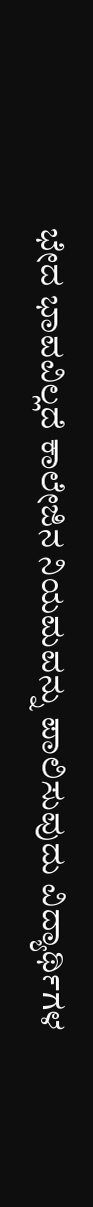ಭೇದ ಭಾವವಿಲ್ಲದೆ ಕಾಲೇಜಿನ ನಿಯಮವನ್ನು ಪಾಲಿಸುವುದು ವಿದ್ಯಾರ್ಥಿಗಳ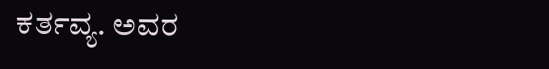ಕರ್ತವ್ಯ. ಅವರ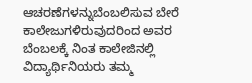ಆಚರಣೆಗಳನ್ನುಬೆಂಬಲಿಸುವ ಬೇರೆ ಕಾಲೇಜುಗಳಿರುವುದರಿಂದ ಅವರ ಬೆಂಬಲಕ್ಕೆ ನಿಂತ ಕಾಲೇಜಿನಲ್ಲಿ ವಿದ್ಯಾರ್ಥಿನಿಯರು ತಮ್ಮ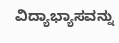ವಿದ್ಯಾಭ್ಯಾಸವನ್ನು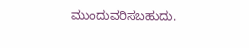ಮುಂದುವರಿಸಬಹುದು.